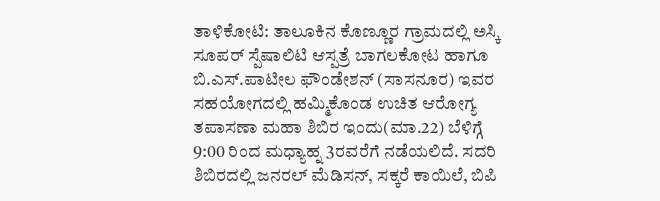ತಾಳಿಕೋಟಿ: ತಾಲೂಕಿನ ಕೊಣ್ಣೂರ ಗ್ರಾಮದಲ್ಲಿ ಅಸ್ಕಿ ಸೂಪರ್ ಸ್ಪೆಷಾಲಿಟಿ ಆಸ್ಪತ್ರೆ ಬಾಗಲಕೋಟ ಹಾಗೂ ಬಿ.ಎಸ್.ಪಾಟೀಲ ಫೌಂಡೇಶನ್ (ಸಾಸನೂರ) ಇವರ ಸಹಯೋಗದಲ್ಲಿ ಹಮ್ಮಿಕೊಂಡ ಉಚಿತ ಆರೋಗ್ಯ ತಪಾಸಣಾ ಮಹಾ ಶಿಬಿರ ಇಂದು(ಮಾ.22) ಬೆಳಿಗ್ಗೆ 9:00 ರಿಂದ ಮಧ್ಯಾಹ್ನ 3ರವರೆಗೆ ನಡೆಯಲಿದೆ. ಸದರಿ ಶಿಬಿರದಲ್ಲಿ ಜನರಲ್ ಮೆಡಿಸನ್, ಸಕ್ಕರೆ ಕಾಯಿಲೆ, ಬಿಪಿ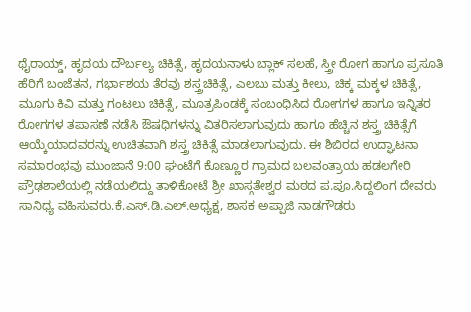ಥೈರಾಯ್ಡ್, ಹೃದಯ ದೌರ್ಬಲ್ಯ ಚಿಕಿತ್ಸೆ, ಹೃದಯನಾಳು ಬ್ಲಾಕ್ ಸಲಹೆ, ಸ್ತ್ರೀ ರೋಗ ಹಾಗೂ ಪ್ರಸೂತಿ ಹೆರಿಗೆ ಬಂಜೆತನ, ಗರ್ಭಾಶಯ ತೆರವು ಶಸ್ತ್ರಚಿಕಿತ್ಸೆ, ಎಲಬು ಮತ್ತು ಕೀಲು, ಚಿಕ್ಕ ಮಕ್ಕಳ ಚಿಕಿತ್ಸೆ, ಮೂಗು ಕಿವಿ ಮತ್ತು ಗಂಟಲು ಚಿಕಿತ್ಸೆ, ಮೂತ್ರಪಿಂಡಕ್ಕೆ ಸಂಬಂಧಿಸಿದ ರೋಗಗಳ ಹಾಗೂ ಇನ್ನಿತರ ರೋಗಗಳ ತಪಾಸಣೆ ನಡೆಸಿ ಔಷಧಿಗಳನ್ನು ವಿತರಿಸಲಾಗುವುದು ಹಾಗೂ ಹೆಚ್ಚಿನ ಶಸ್ತ್ರ ಚಿಕಿತ್ಸೆಗೆ ಆಯ್ಕೆಯಾದವರನ್ನು ಉಚಿತವಾಗಿ ಶಸ್ತ್ರ ಚಿಕಿತ್ಸೆ ಮಾಡಲಾಗುವುದು. ಈ ಶಿಬಿರದ ಉದ್ಘಾಟನಾ ಸಮಾರಂಭವು ಮುಂಜಾನೆ 9:00 ಘಂಟೆಗೆ ಕೊಣ್ಣೂರ ಗ್ರಾಮದ ಬಲವಂತ್ರಾಯ ಹಡಲಗೇರಿ ಪ್ರೌಢಶಾಲೆಯಲ್ಲಿ ನಡೆಯಲಿದ್ದು ತಾಳಿಕೋಟೆ ಶ್ರೀ ಖಾಸ್ಗತೇಶ್ವರ ಮಠದ ಪ.ಪೂ.ಸಿದ್ದಲಿಂಗ ದೇವರು ಸಾನಿಧ್ಯ ವಹಿಸುವರು.ಕೆ.ಎಸ್.ಡಿ.ಎಲ್.ಅಧ್ಯಕ್ಷ, ಶಾಸಕ ಅಪ್ಪಾಜಿ ನಾಡಗೌಡರು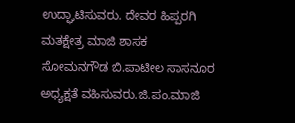ಉದ್ಘಾಟಿಸುವರು. ದೇವರ ಹಿಪ್ಪರಗಿ ಮತಕ್ಷೇತ್ರ ಮಾಜಿ ಶಾಸಕ ಸೋಮನಗೌಡ ಬಿ.ಪಾಟೀಲ ಸಾಸನೂರ ಅಧ್ಯಕ್ಷತೆ ವಹಿಸುವರು.ಜಿ.ಪಂ.ಮಾಜಿ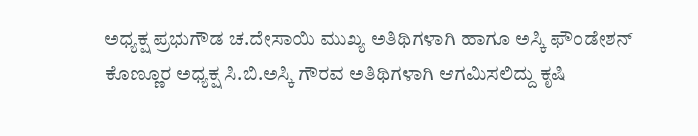ಅಧ್ಯಕ್ಷ ಪ್ರಭುಗೌಡ ಚ.ದೇಸಾಯಿ ಮುಖ್ಯ ಅತಿಥಿಗಳಾಗಿ ಹಾಗೂ ಅಸ್ಕಿ ಫೌಂಡೇಶನ್ ಕೊಣ್ಣೂರ ಅಧ್ಯಕ್ಷ ಸಿ.ಬಿ.ಅಸ್ಕಿ ಗೌರವ ಅತಿಥಿಗಳಾಗಿ ಆಗಮಿಸಲಿದ್ದು ಕೃಷಿ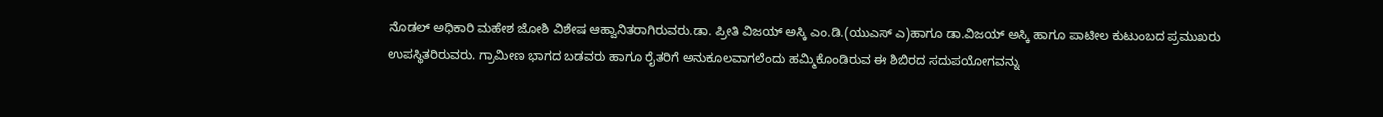ನೊಡಲ್ ಅಧಿಕಾರಿ ಮಹೇಶ ಜೋಶಿ ವಿಶೇಷ ಆಹ್ವಾನಿತರಾಗಿರುವರು.ಡಾ. ಪ್ರೀತಿ ವಿಜಯ್ ಅಸ್ಕಿ ಎಂ.ಡಿ.(ಯುಎಸ್ ಎ)ಹಾಗೂ ಡಾ.ವಿಜಯ್ ಅಸ್ಕಿ ಹಾಗೂ ಪಾಟೀಲ ಕುಟುಂಬದ ಪ್ರಮುಖರು ಉಪಸ್ಥಿತರಿರುವರು. ಗ್ರಾಮೀಣ ಭಾಗದ ಬಡವರು ಹಾಗೂ ರೈತರಿಗೆ ಅನುಕೂಲವಾಗಲೆಂದು ಹಮ್ಮಿಕೊಂಡಿರುವ ಈ ಶಿಬಿರದ ಸದುಪಯೋಗವನ್ನು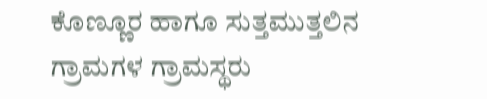ಕೊಣ್ಣೂರ ಹಾಗೂ ಸುತ್ತಮುತ್ತಲಿನ ಗ್ರಾಮಗಳ ಗ್ರಾಮಸ್ಥರು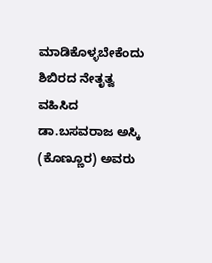ಮಾಡಿಕೊಳ್ಳಬೇಕೆಂದು ಶಿಬಿರದ ನೇತೃತ್ವ ವಹಿಸಿದ ಡಾ.ಬಸವರಾಜ ಅಸ್ಕಿ (ಕೊಣ್ಣೂರ) ಅವರು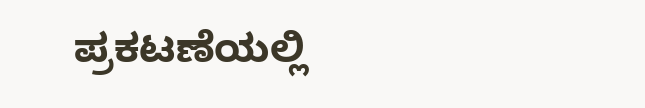ಪ್ರಕಟಣೆಯಲ್ಲಿ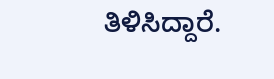ತಿಳಿಸಿದ್ದಾರೆ.